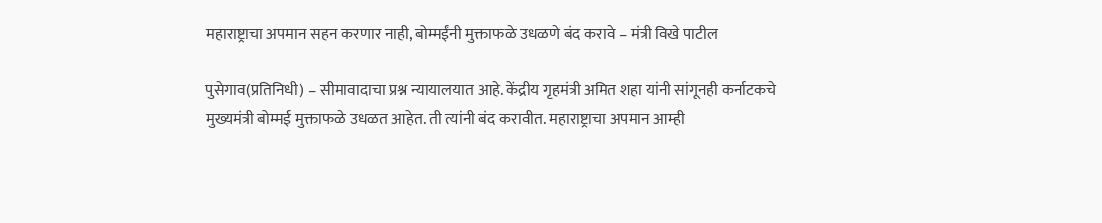महाराष्ट्राचा अपमान सहन करणार नाही, बोम्मईंनी मुक्ताफळे उधळणे बंद करावे – मंत्री विखे पाटील

पुसेगाव(प्रतिनिधी) – सीमावादाचा प्रश्न न्यायालयात आहे. केंद्रीय गृहमंत्री अमित शहा यांनी सांगूनही कर्नाटकचे मुख्यमंत्री बोम्मई मुक्ताफळे उधळत आहेत. ती त्यांनी बंद करावीत. महाराष्ट्राचा अपमान आम्ही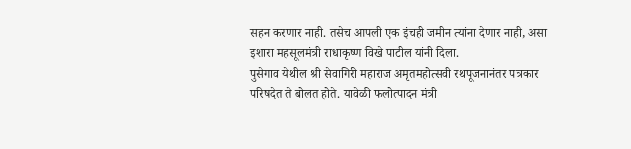सहन करणार नाही. तसेच आपली एक इंचही जमीन त्यांना देणार नाही, असा इशारा महसूलमंत्री राधाकृष्ण विखे पाटील यांनी दिला.
पुसेगाव येथील श्री सेवागिरी महाराज अमृतमहोत्सवी रथपूजनानंतर पत्रकार परिषदेत ते बोलत होते. यावेळी फलोत्पादन मंत्री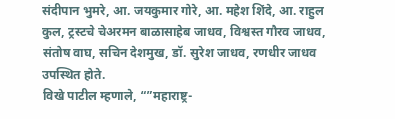संदीपान भुमरे, आ. जयकुमार गोरे, आ. महेश शिंदे, आ. राहुल कुल, ट्रस्टचे चेअरमन बाळासाहेब जाधव, विश्वस्त गौरव जाधव, संतोष वाघ, सचिन देशमुख, डॉ. सुरेश जाधव, रणधीर जाधव उपस्थित होते.
विखे पाटील म्हणाले, “”महाराष्ट्र-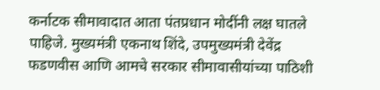कर्नाटक सीमावादात आता पंतप्रधान मोदींनी लक्ष घातले पाहिजे. मुख्यमंत्री एकनाथ शिंदे, उपमुख्यमंत्री देवेंद्र फडणवीस आणि आमचे सरकार सीमावासीयांच्या पाठिशी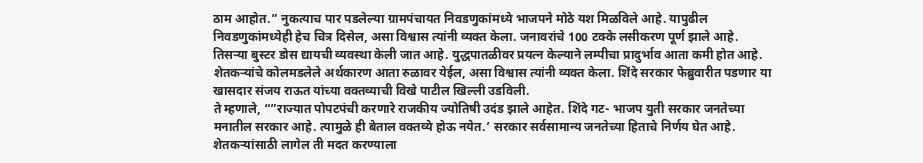ठाम आहोत.” नुकत्याच पार पडलेल्या ग्रामपंचायत निवडणुकांमध्ये भाजपने मोठे यश मिळविले आहे. यापुढील निवडणुकांमध्येही हेच चित्र दिसेल, असा विश्वास त्यांनी व्यक्त केला. जनावरांचे 100 टक्के लसीकरण पूर्ण झाले आहे. तिसऱ्या बुस्टर डोस द्यायची व्यवस्था केली जात आहे. युद्धपातळीवर प्रयत्न केल्याने लम्पीचा प्रादुर्भाव आता कमी होत आहे. शेतकऱ्यांचे कोलमडलेले अर्थकारण आता रुळावर येईल, असा विश्वास त्यांनी व्यक्त केला. शिंदे सरकार फेब्रुवारीत पडणार या खासदार संजय राऊत यांच्या वक्तव्याची विखे पाटील खिल्ली उडविली.
ते म्हणाले, “”राज्यात पोपटपंची करणारे राजकीय ज्योतिषी उदंड झाले आहेत. शिंदे गट- भाजप युती सरकार जनतेच्या मनातील सरकार आहे. त्यामुळे ही बेताल वक्तव्ये होऊ नयेत.’ सरकार सर्वसामान्य जनतेच्या हिताचे निर्णय घेत आहे.
शेतकऱ्यांसाठी लागेल ती मदत करण्याला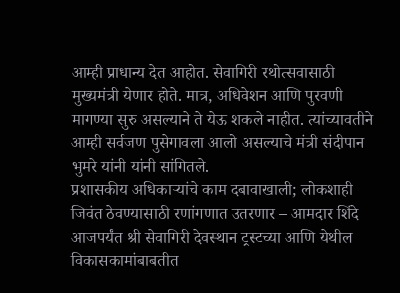आम्ही प्राधान्य देत आहोत. सेवागिरी रथोत्सवासाठी मुख्यमंत्री येणार होते. मात्र, अधिवेशन आणि पुरवणी मागण्या सुरु असल्याने ते येऊ शकले नाहीत. त्यांच्यावतीने आम्ही सर्वजण पुसेगावला आलो असल्याचे मंत्री संदीपान भुमरे यांनी यांनी सांगितले.
प्रशासकीय अधिकाऱ्यांचे काम दबावाखाली; लोकशाही जिवंत ठेवण्यासाठी रणांगणात उतरणार – आमदार शिंदे
आजपर्यंत श्री सेवागिरी देवस्थान ट्रस्टच्या आणि येथील विकासकामांबाबतीत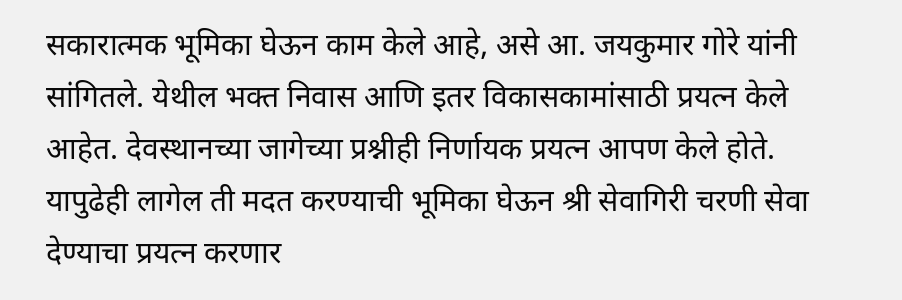सकारात्मक भूमिका घेऊन काम केले आहे, असे आ. जयकुमार गोरे यांनी सांगितले. येथील भक्त निवास आणि इतर विकासकामांसाठी प्रयत्न केले आहेत. देवस्थानच्या जागेच्या प्रश्नीही निर्णायक प्रयत्न आपण केले होते. यापुढेही लागेल ती मदत करण्याची भूमिका घेऊन श्री सेवागिरी चरणी सेवा देण्याचा प्रयत्न करणार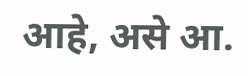आहे, असे आ.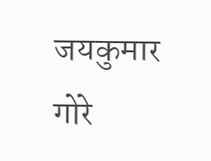जयकुमार गोरे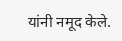यांनी नमूद केले.